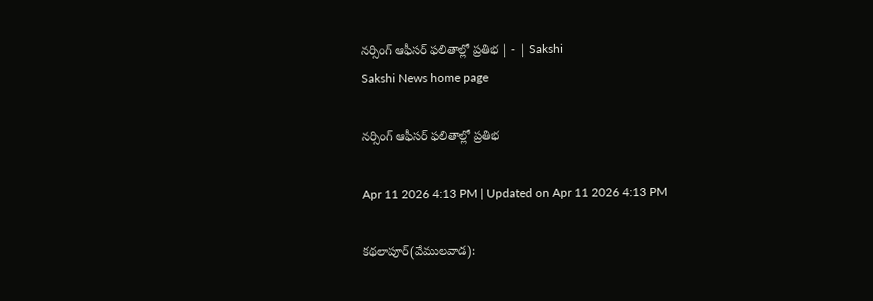నర్సింగ్‌ ఆఫీసర్‌ ఫలితాల్లో ప్రతిభ | - | Sakshi
Sakshi News home page

నర్సింగ్‌ ఆఫీసర్‌ ఫలితాల్లో ప్రతిభ

Apr 11 2026 4:13 PM | Updated on Apr 11 2026 4:13 PM

కథలాపూర్‌(వేములవాడ):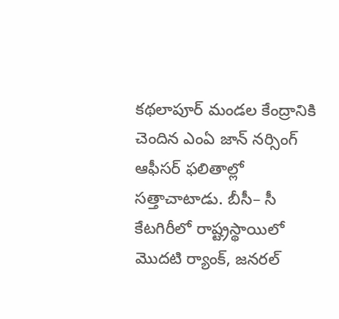కథలాపూర్‌ మండల కేంద్రానికి చెందిన ఎంఏ జాన్‌ నర్సింగ్‌ ఆఫీసర్‌ ఫలితాల్లో సత్తాచాటాడు. బీసీ– సీ కేటగిరీలో రాష్ట్రస్థాయిలో మొదటి ర్యాంక్‌, జనరల్‌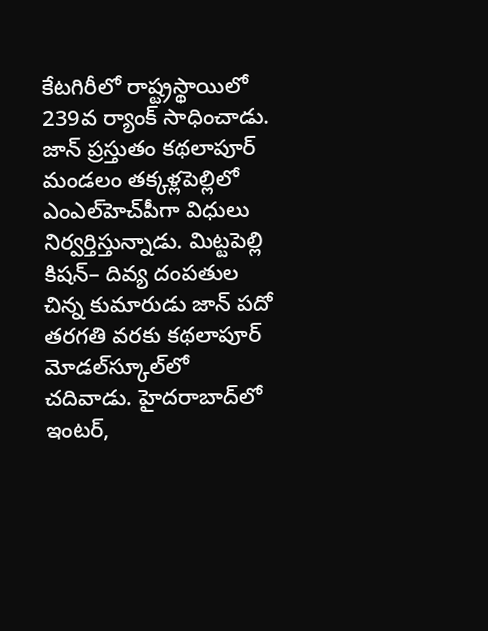కేటగిరీలో రాష్ట్రస్థాయిలో 239వ ర్యాంక్‌ సాధించాడు. జాన్‌ ప్రస్తుతం కథలాపూర్‌ మండలం తక్కళ్లపెల్లిలో ఎంఎల్‌హెచ్‌పీగా విధులు నిర్వర్తిస్తున్నాడు. మిట్టపెల్లి కిషన్‌– దివ్య దంపతుల చిన్న కుమారుడు జాన్‌ పదో తరగతి వరకు కథలాపూర్‌ మోడల్‌స్కూల్‌లో చదివాడు. హైదరాబాద్‌లో ఇంటర్‌,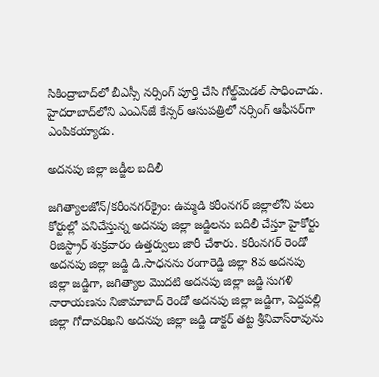సికింద్రాబాద్‌లో బీఎస్సీ నర్సింగ్‌ పూర్తి చేసి గోల్డ్‌మెడల్‌ సాధించాడు. హైదరాబాద్‌లోని ఎంఎన్‌జే కేన్సర్‌ ఆసుపత్రిలో నర్సింగ్‌ ఆఫీసర్‌గా ఎంపికయ్యాడు.

అదనపు జిల్లా జడ్జీల బదిలీ

జగిత్యాలజోన్‌/కరీంనగర్‌క్రైం: ఉమ్మడి కరీంనగర్‌ జిల్లాలోని పలు కోర్టుల్లో పనిచేస్తున్న అదనపు జిల్లా జడ్జిలను బదిలీ చేస్తూ హైకోర్టు రిజిస్ట్రార్‌ శుక్రవారం ఉత్తర్వులు జారీ చేశారు. కరీంనగర్‌ రెండో అదనపు జిల్లా జడ్జి డి.సాధనను రంగారెడ్డి జిల్లా 8వ అదనపు జిల్లా జడ్జిగా, జగిత్యాల మొదటి అదనపు జిల్లా జడ్జి సుగళి నారాయణను నిజామాబాద్‌ రెండో అదనపు జిల్లా జడ్జిగా, పెద్దపల్లి జిల్లా గోదావరిఖని అదనపు జిల్లా జడ్జి డాక్టర్‌ తట్ట శ్రీనివాస్‌రావును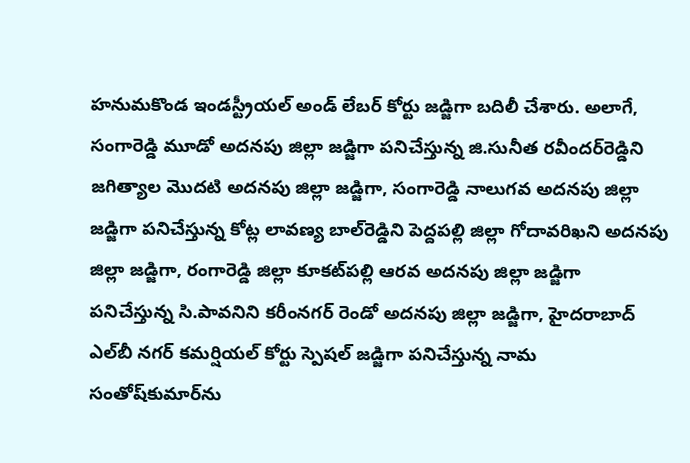హనుమకొండ ఇండస్ట్రీయల్‌ అండ్‌ లేబర్‌ కోర్టు జడ్జిగా బదిలీ చేశారు. అలాగే, సంగారెడ్డి మూడో అదనపు జిల్లా జడ్జిగా పనిచేస్తున్న జి.సునీత రవీందర్‌రెడ్డిని జగిత్యాల మొదటి అదనపు జిల్లా జడ్జిగా, సంగారెడ్డి నాలుగవ అదనపు జిల్లా జడ్జిగా పనిచేస్తున్న కోట్ల లావణ్య బాల్‌రెడ్డిని పెద్దపల్లి జిల్లా గోదావరిఖని అదనపు జిల్లా జడ్జిగా, రంగారెడ్డి జిల్లా కూకట్‌పల్లి ఆరవ అదనపు జిల్లా జడ్జిగా పనిచేస్తున్న సి.పావనిని కరీంనగర్‌ రెండో అదనపు జిల్లా జడ్జిగా, హైదరాబాద్‌ ఎల్‌బీ నగర్‌ కమర్షియల్‌ కోర్టు స్పెషల్‌ జడ్జిగా పనిచేస్తున్న నామ సంతోష్‌కుమార్‌ను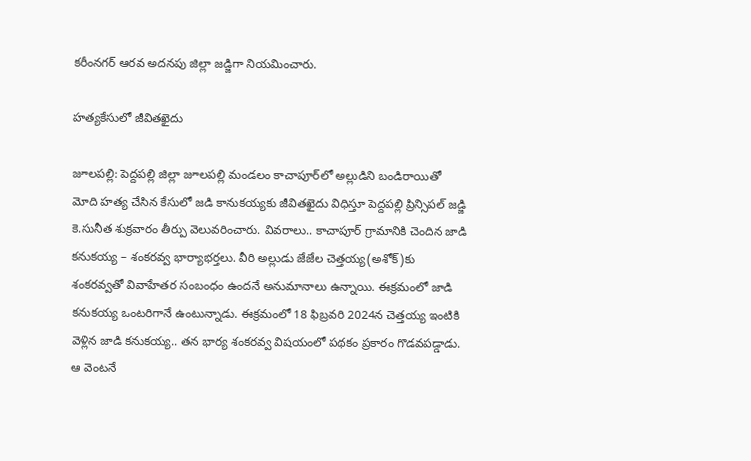కరీంనగర్‌ ఆరవ అదనపు జిల్లా జడ్జిగా నియమించారు.

హత్యకేసులో జీవితఖైదు

జూలపల్లి: పెద్దపల్లి జిల్లా జూలపల్లి మండలం కాచాపూర్‌లో అల్లుడిని బండిరాయితో మోది హత్య చేసిన కేసులో జడి కానుకయ్యకు జీవితఖైదు విధిస్తూ పెద్దపల్లి ప్రిన్సిపల్‌ జడ్జి కె.సునీత శుక్రవారం తీర్పు వెలువరించారు. వివరాలు.. కాచాపూర్‌ గ్రామానికి చెందిన జాడి కనుకయ్య – శంకరవ్వ భార్యాభర్తలు. వీరి అల్లుడు జేజేల చెత్తయ్య(అశోక్‌)కు శంకరవ్వతో వివాహేతర సంబంధం ఉందనే అనుమానాలు ఉన్నాయి. ఈక్రమంలో జాడి కనుకయ్య ఒంటరిగానే ఉంటున్నాడు. ఈక్రమంలో 18 ఫిబ్రవరి 2024న చెత్తయ్య ఇంటికి వెళ్లిన జాడి కనుకయ్య.. తన భార్య శంకరవ్వ విషయంలో పథకం ప్రకారం గొడవపడ్డాడు. ఆ వెంటనే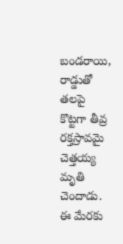బండరాయి, రాడ్డుతో తలపై కొట్టగా తీవ్ర రక్తస్రావమై చెత్తయ్య మృతి చెందాడు. ఈ మేరకు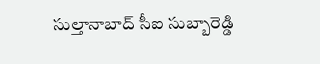సుల్తానాబాద్‌ సీఐ సుబ్బారెడ్డి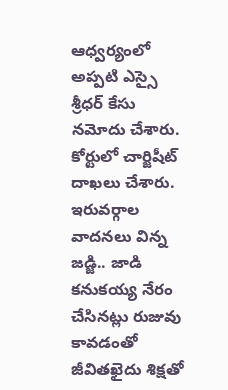ఆధ్వర్యంలో అప్పటి ఎస్సై శ్రీధర్‌ కేసు నమోదు చేశారు. కోర్టులో చార్జిషీట్‌ దాఖలు చేశారు. ఇరువర్గాల వాదనలు విన్న జడ్జి.. జాడి కనుకయ్య నేరం చేసినట్లు రుజువు కావడంతో జీవితఖైదు శిక్షతో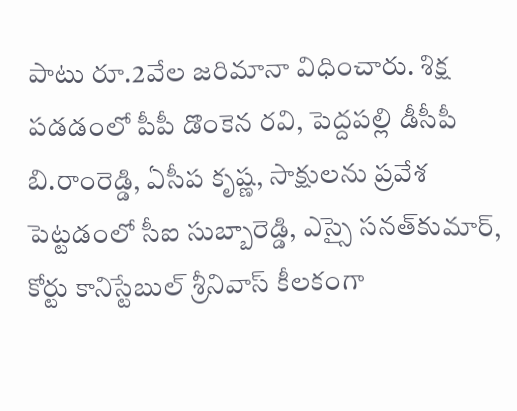పాటు రూ.2వేల జరిమానా విధించారు. శిక్ష పడడంలో పీపీ డొంకెన రవి, పెద్దపల్లి డీసీపీ బి.రాంరెడ్డి, ఏసీప కృష్ణ, సాక్షులను ప్రవేశ పెట్టడంలో సీఐ సుబ్బారెడ్డి, ఎస్సై సనత్‌కుమార్‌, కోర్టు కానిస్టేబుల్‌ శ్రీనివాస్‌ కీలకంగా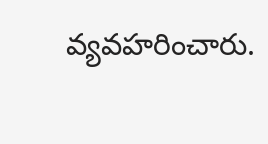వ్యవహరించారు.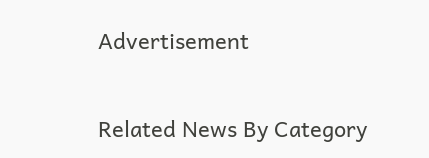Advertisement

Related News By Category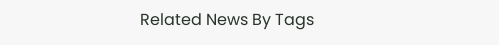Related News By Tags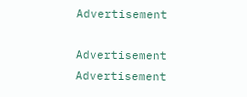Advertisement

Advertisement
Advertisement